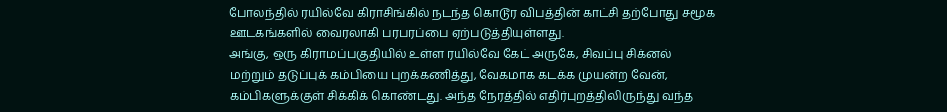போலந்தில் ரயில்வே கிராசிங்கில் நடந்த கொடூர விபத்தின் காட்சி தற்போது சமூக ஊடகங்களில் வைரலாகி பரபரப்பை ஏற்படுத்தியுள்ளது.
அங்கு, ஒரு கிராமப்பகுதியில் உள்ள ரயில்வே கேட் அருகே, சிவப்பு சிக்னல் மற்றும் தடுப்புக் கம்பியை புறக்கணித்து, வேகமாக கடக்க முயன்ற வேன், கம்பிகளுக்குள் சிக்கிக் கொண்டது. அந்த நேரத்தில் எதிர்புறத்திலிருந்து வந்த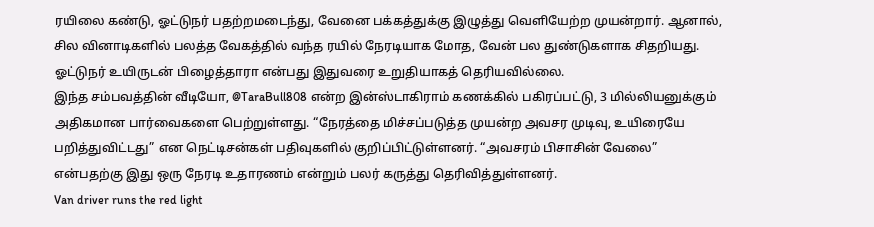ரயிலை கண்டு, ஓட்டுநர் பதற்றமடைந்து, வேனை பக்கத்துக்கு இழுத்து வெளியேற்ற முயன்றார். ஆனால், சில வினாடிகளில் பலத்த வேகத்தில் வந்த ரயில் நேரடியாக மோத, வேன் பல துண்டுகளாக சிதறியது. ஓட்டுநர் உயிருடன் பிழைத்தாரா என்பது இதுவரை உறுதியாகத் தெரியவில்லை.
இந்த சம்பவத்தின் வீடியோ, @TaraBull808 என்ற இன்ஸ்டாகிராம் கணக்கில் பகிரப்பட்டு, 3 மில்லியனுக்கும் அதிகமான பார்வைகளை பெற்றுள்ளது. “நேரத்தை மிச்சப்படுத்த முயன்ற அவசர முடிவு, உயிரையே பறித்துவிட்டது” என நெட்டிசன்கள் பதிவுகளில் குறிப்பிட்டுள்ளனர். “அவசரம் பிசாசின் வேலை” என்பதற்கு இது ஒரு நேரடி உதாரணம் என்றும் பலர் கருத்து தெரிவித்துள்ளனர்.
Van driver runs the red light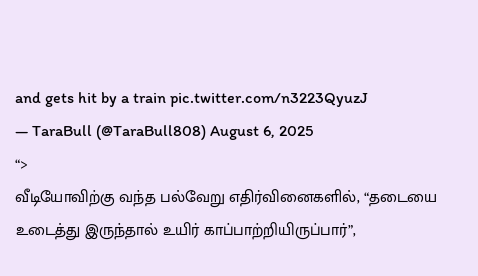and gets hit by a train pic.twitter.com/n3223QyuzJ
— TaraBull (@TaraBull808) August 6, 2025
“>
வீடியோவிற்கு வந்த பல்வேறு எதிர்வினைகளில், “தடையை உடைத்து இருந்தால் உயிர் காப்பாற்றியிருப்பார்”,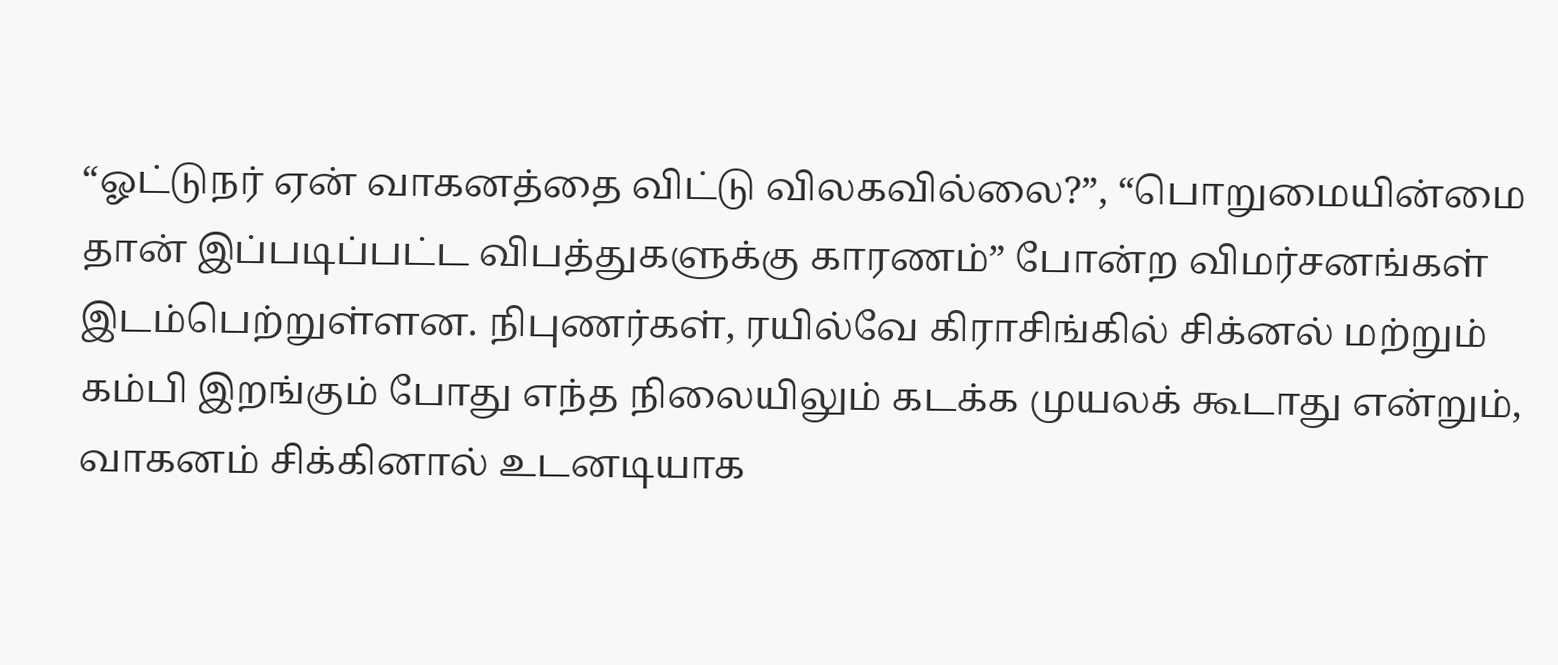“ஓட்டுநர் ஏன் வாகனத்தை விட்டு விலகவில்லை?”, “பொறுமையின்மை தான் இப்படிப்பட்ட விபத்துகளுக்கு காரணம்” போன்ற விமர்சனங்கள் இடம்பெற்றுள்ளன. நிபுணர்கள், ரயில்வே கிராசிங்கில் சிக்னல் மற்றும் கம்பி இறங்கும் போது எந்த நிலையிலும் கடக்க முயலக் கூடாது என்றும், வாகனம் சிக்கினால் உடனடியாக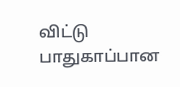விட்டு பாதுகாப்பான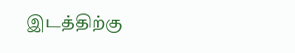இடத்திற்கு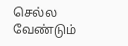செல்ல வேண்டும்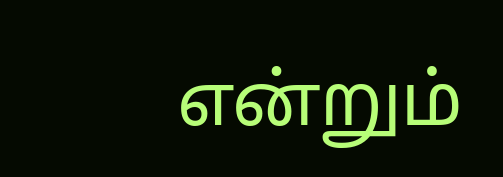என்றும்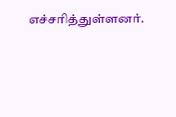எச்சரித்துள்ளனர்.